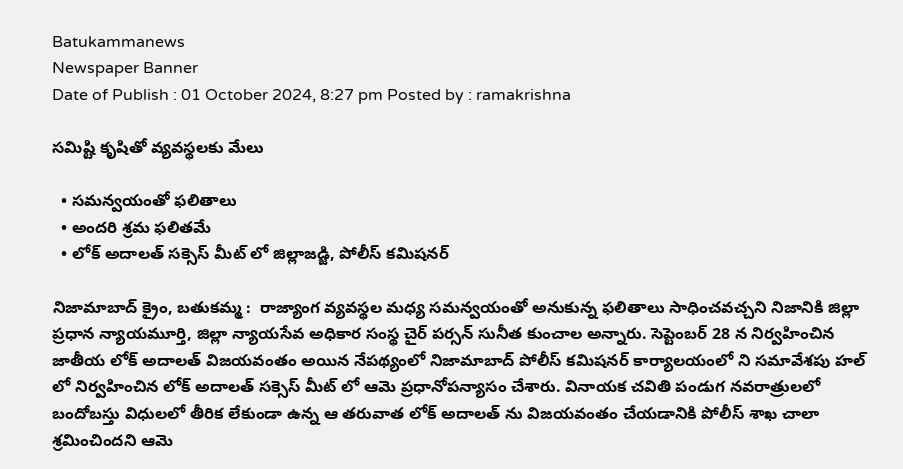Batukammanews
Newspaper Banner
Date of Publish : 01 October 2024, 8:27 pm Posted by : ramakrishna

సమిష్టి కృషితో వ్యవస్థలకు మేలు

  • సమన్వయంతో ఫలితాలు
  • అందరి శ్రమ ఫలితమే
  • లోక్ అదాలత్ సక్సెస్ మీట్ లో జిల్లాజడ్జి, పోలీస్ కమిషనర్

నిజామాబాద్ క్రైం, బతుకమ్మ :  రాజ్యాంగ వ్యవస్థల మధ్య సమన్వయంతో అనుకున్న ఫలితాలు సాధించవచ్చని నిజానికి జిల్లా ప్రధాన న్యాయమూర్తి, జిల్లా న్యాయసేవ అధికార సంస్థ చైర్ పర్సన్ సునీత కుంచాల అన్నారు. సెప్టెంబర్ 28 న నిర్వహించిన జాతీయ లోక్ అదాలత్ విజయవంతం అయిన నేపథ్యంలో నిజామాబాద్ పోలీస్ కమిషనర్ కార్యాలయంలో ని సమావేశపు హల్ లో నిర్వహించిన లోక్ అదాలత్ సక్సెస్ మీట్ లో ఆమె ప్రధానోపన్యాసం చేశారు. వినాయక చవితి పండుగ నవరాత్రులలో బందోబస్తు విధులలో తీరిక లేకుండా ఉన్న ఆ తరువాత లోక్ అదాలత్ ను విజయవంతం చేయడానికి పోలీస్ శాఖ చాలా శ్రమించిందని ఆమె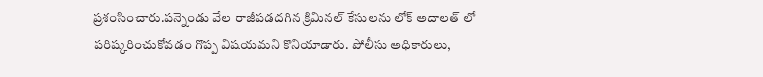ప్రశంసించారు.పన్నెండు వేల రాజీపడదగిన క్రిమినల్ కేసులను లోక్ అదాలత్ లో పరిష్కరించుకోవడం గొప్ప విషయమని కొనియాడారు. పోలీసు అధికారులు,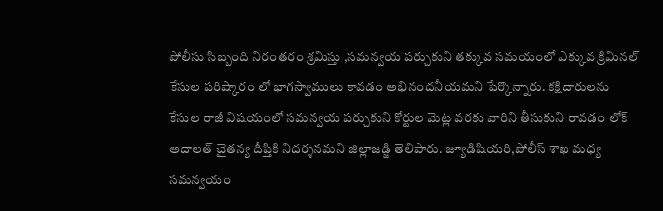పోలీసు సిబ్బంది నిరంతరం శ్రమిస్తు ,సమన్వయ పర్చుకుని తక్కువ సమయంలో ఎక్కువ క్రిమినల్ కేసుల పరిష్కారం లో భాగస్వాములు కావడం అభినందనీయమని పేర్కొన్నారు. కక్షిదారులను కేసుల రాజీ విషయంలో సమన్వయ పర్చుకుని కోర్టుల మెట్ల వరకు వారిని తీసుకుని రావడం లోక్ అదాలత్ చైతన్య దీప్తికి నిదర్శనమని జిల్లాజడ్జి తెలిపారు. జ్యూడిషియరి,పోలీస్ శాఖ మధ్య సమన్వయం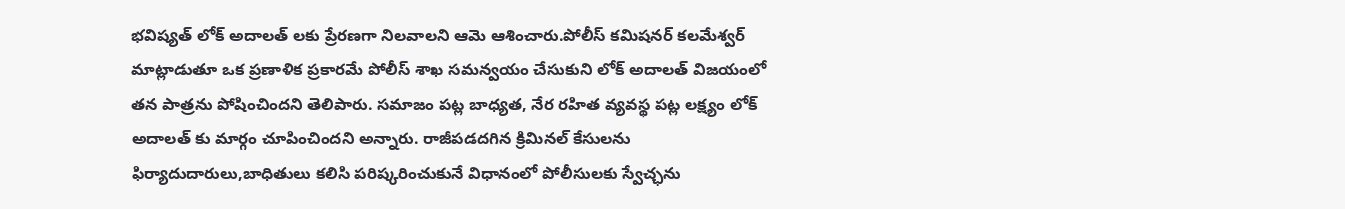భవిష్యత్ లోక్ అదాలత్ లకు ప్రేరణగా నిలవాలని ఆమె ఆశించారు.పోలీస్ కమిషనర్ కలమేశ్వర్ మాట్లాడుతూ ఒక ప్రణాళిక ప్రకారమే పోలీస్ శాఖ సమన్వయం చేసుకుని లోక్ అదాలత్ విజయంలో తన పాత్రను పోషించిందని తెలిపారు. సమాజం పట్ల బాధ్యత, నేర రహిత వ్యవస్థ పట్ల లక్ష్యం లోక్ అదాలత్ కు మార్గం చూపించిందని అన్నారు. రాజీపడదగిన క్రిమినల్ కేసులను ఫిర్యాదుదారులు,బాధితులు కలిసి పరిష్కరించుకునే విధానంలో పోలీసులకు స్వేచ్ఛను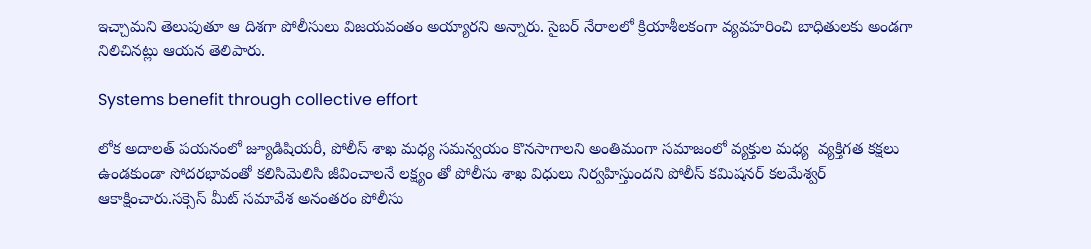ఇచ్చామని తెలుపుతూ ఆ దిశగా పోలీసులు విజయవంతం అయ్యారని అన్నారు. సైబర్ నేరాలలో క్రియాశీలకంగా వ్యవహరించి బాధితులకు అండగా నిలిచినట్లు ఆయన తెలిపారు.

Systems benefit through collective effort

లోక అదాలత్ పయనంలో జ్యూడిషియరీ, పోలీస్ శాఖ మధ్య సమన్వయం కొనసాగాలని అంతిమంగా సమాజంలో వ్యక్తుల మధ్య  వ్యక్తిగత కక్షలు ఉండకుండా సోదరభావంతో కలిసిమెలిసి జీవించాలనే లక్ష్యం తో పోలీసు శాఖ విధులు నిర్వహిస్తుందని పోలీస్ కమిషనర్ కలమేశ్వర్ ఆకాక్షించారు.సక్సెస్ మీట్ సమావేశ అనంతరం పోలీసు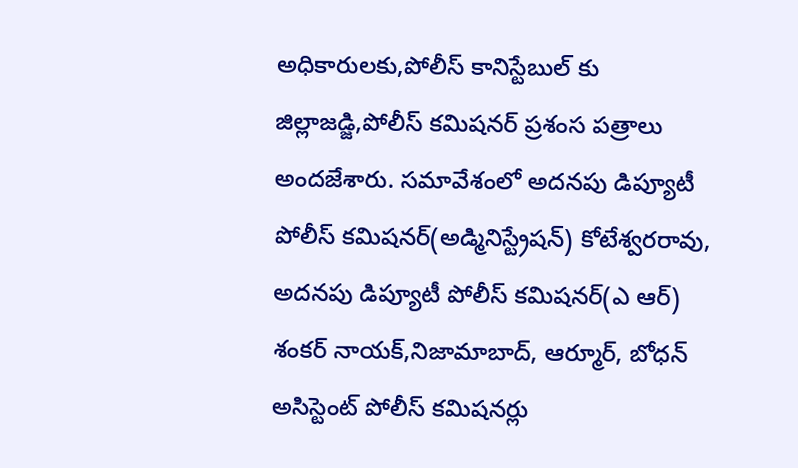అధికారులకు,పోలీస్ కానిస్టేబుల్ కు జిల్లాజడ్జి,పోలీస్ కమిషనర్ ప్రశంస పత్రాలు అందజేశారు. సమావేశంలో అదనపు డిప్యూటీ పోలీస్ కమిషనర్(అడ్మినిస్ట్రేషన్) కోటేశ్వరరావు, అదనపు డిప్యూటీ పోలీస్ కమిషనర్(ఎ ఆర్) శంకర్ నాయక్,నిజామాబాద్, ఆర్మూర్, బోధన్ అసిస్టెంట్ పోలీస్ కమిషనర్లు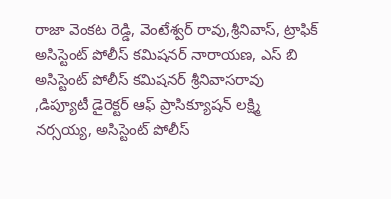రాజా వెంకట రెడ్డి, వెంటేశ్వర్ రావు,శ్రీనివాస్, ట్రాఫిక్ అసిస్టెంట్ పోలీస్ కమిషనర్ నారాయణ, ఎస్ బి అసిస్టెంట్ పోలీస్ కమిషనర్ శ్రీనివాసరావు ,డిప్యూటీ డైరెక్టర్ ఆఫ్ ప్రాసిక్యూషన్ లక్ష్మి నర్సయ్య, అసిస్టెంట్ పోలీస్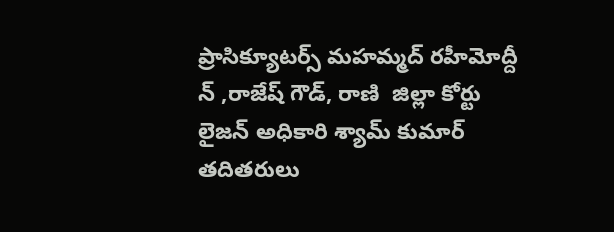ప్రాసిక్యూటర్స్ మహమ్మద్ రహీమోద్దీ న్ ,రాజేష్ గౌడ్, రాణి  జిల్లా కోర్టు లైజన్ అధికారి శ్యామ్ కుమార్ తదితరులు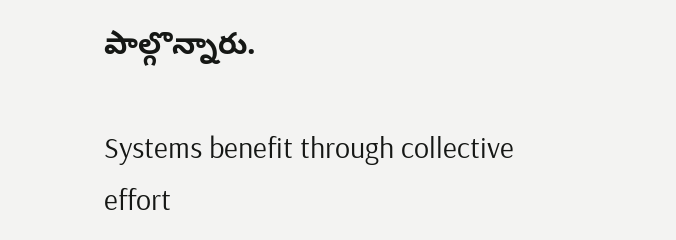పాల్గొన్నారు.

Systems benefit through collective effort